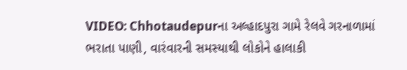VIDEO: Chhotaudepurના અલ્હાદપુરા ગામે રેલવે ગરનાળામાં ભરાતા પાણી, વારંવારની સમસ્યાથી લોકોને હાલાકી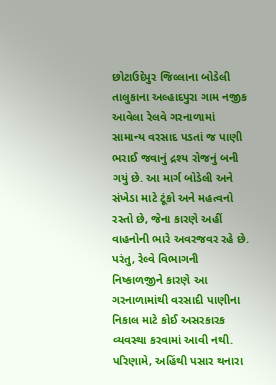છોટાઉદેપુર જિલ્લાના બોડેલી તાલુકાના અલ્હાદપુરા ગામ નજીક આવેલા રેલવે ગરનાળામાં સામાન્ય વરસાદ પડતાં જ પાણી ભરાઈ જવાનું દ્રશ્ય રોજનું બની ગયું છે. આ માર્ગ બોડેલી અને સંખેડા માટે ટૂંકો અને મહત્વનો રસ્તો છે, જેના કારણે અહીં વાહનોની ભારે અવરજવર રહે છે. પરંતુ, રેલ્વે વિભાગની નિષ્કાળજીને કારણે આ ગરનાળામાંથી વરસાદી પાણીના નિકાલ માટે કોઈ અસરકારક વ્યવસ્થા કરવામાં આવી નથી. પરિણામે, અહિંથી પસાર થનારા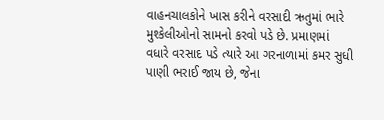વાહનચાલકોને ખાસ કરીને વરસાદી ઋતુમાં ભારે મુશ્કેલીઓનો સામનો કરવો પડે છે. પ્રમાણમાં વધારે વરસાદ પડે ત્યારે આ ગરનાળામાં કમર સુધી પાણી ભરાઈ જાય છે, જેના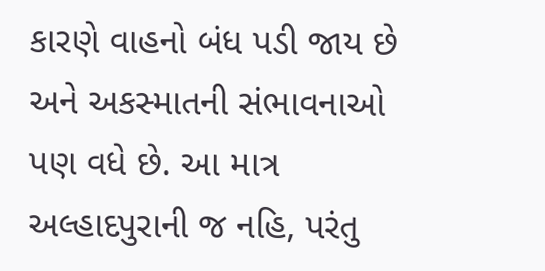કારણે વાહનો બંધ પડી જાય છે અને અકસ્માતની સંભાવનાઓ પણ વધે છે. આ માત્ર અલ્હાદપુરાની જ નહિ, પરંતુ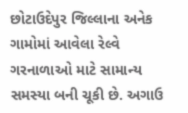છોટાઉદેપુર જિલ્લાના અનેક ગામોમાં આવેલા રેલ્વે ગરનાળાઓ માટે સામાન્ય સમસ્યા બની ચૂકી છે. અગાઉ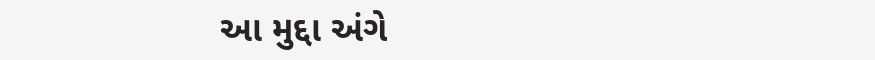આ મુદ્દા અંગે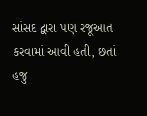સાંસદ દ્વારા પણ રજૂઆત કરવામાં આવી હતી, છતાં હજુ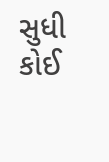સુધી કોઈ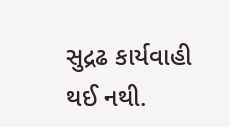સુદ્રઢ કાર્યવાહી થઈ નથી.